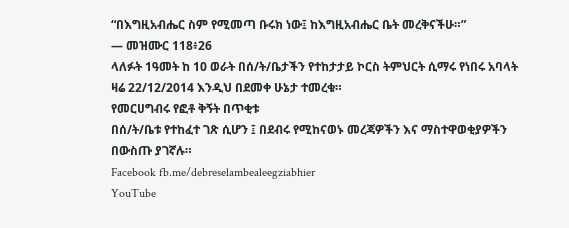“በእግዚአብሔር ስም የሚመጣ ቡሩክ ነው፤ ከእግዚአብሔር ቤት መረቅናችሁ።”
— መዝሙር 118፥26
ላለፉት 1ዓመት ከ 10 ወራት በሰ/ት/ቤታችን የተከታታይ ኮርስ ትምህርት ሲማሩ የነበሩ አባላት ዛሬ 22/12/2014 እንዲህ በደመቀ ሁኔታ ተመረቁ።
የመርሀግብሩ የፎቶ ቅኝት በጥቂቱ
በሰ/ት/ቤቱ የተከፈተ ገጽ ሲሆን ፤ በደብሩ የሚከናወኑ መረጃዎችን እና ማስተዋወቂያዎችን በውስጡ ያገኛሉ።
Facebook fb.me/debreselambealeegziabhier
YouTube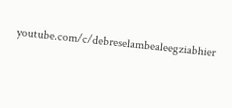youtube.com/c/debreselambealeegziabhier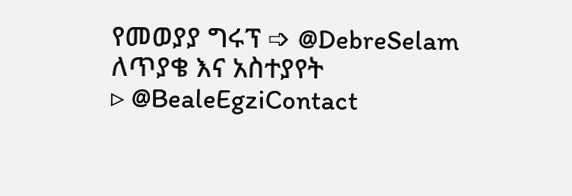የመወያያ ግሩፕ ➩ @DebreSelam
ለጥያቄ እና አስተያየት
▹ @BealeEgziContact